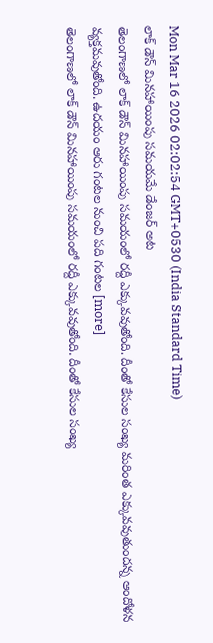Mon Mar 16 2026 02:02:54 GMT+0530 (India Standard Time)
లాక్ డౌన్ మినహాయింపు సమయమే డేంజర్ అట
తెలంగాణలో లాక్ డౌన్ మినహాయింపు సమయంలో రద్దీ ఎక్కువవుతోంది. దీంతో కేసుల సంఖ్య మరింత ఎక్కువవుతుందన్న ఆందోళన వ్యక్తమవుతోంది. ఉదయం ఆరు గంటల నుంచి పది గంటల [more]
తెలంగాణలో లాక్ డౌన్ మినహాయింపు సమయంలో రద్దీ ఎక్కువవుతోంది. దీంతో కేసుల సంఖ్య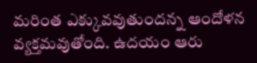మరింత ఎక్కువవుతుందన్న ఆందోళన వ్యక్తమవుతోంది. ఉదయం ఆరు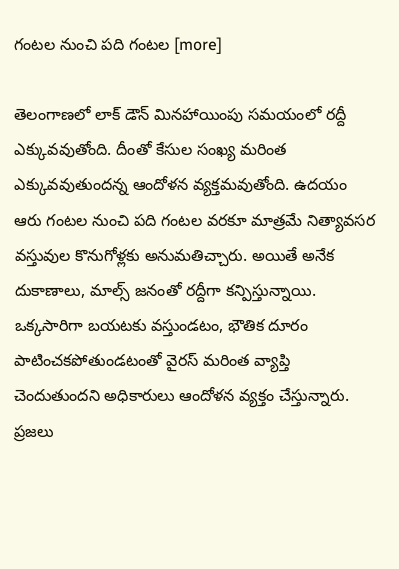గంటల నుంచి పది గంటల [more]

తెలంగాణలో లాక్ డౌన్ మినహాయింపు సమయంలో రద్దీ ఎక్కువవుతోంది. దీంతో కేసుల సంఖ్య మరింత ఎక్కువవుతుందన్న ఆందోళన వ్యక్తమవుతోంది. ఉదయం ఆరు గంటల నుంచి పది గంటల వరకూ మాత్రమే నిత్యావసర వస్తువుల కొనుగోళ్లకు అనుమతిచ్చారు. అయితే అనేక దుకాణాలు, మాల్స్ జనంతో రద్దీగా కన్పిస్తున్నాయి. ఒక్కసారిగా బయటకు వస్తుండటం, భౌతిక దూరం పాటించకపోతుండటంతో వైరస్ మరింత వ్యాప్తి చెందుతుందని అధికారులు ఆందోళన వ్యక్తం చేస్తున్నారు. ప్రజలు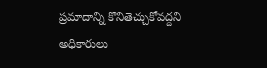ప్రమాదాన్ని కొనితెచ్చుకోవద్దని అధికారులు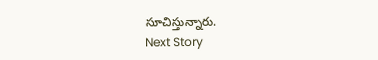సూచిస్తున్నారు.
Next Story